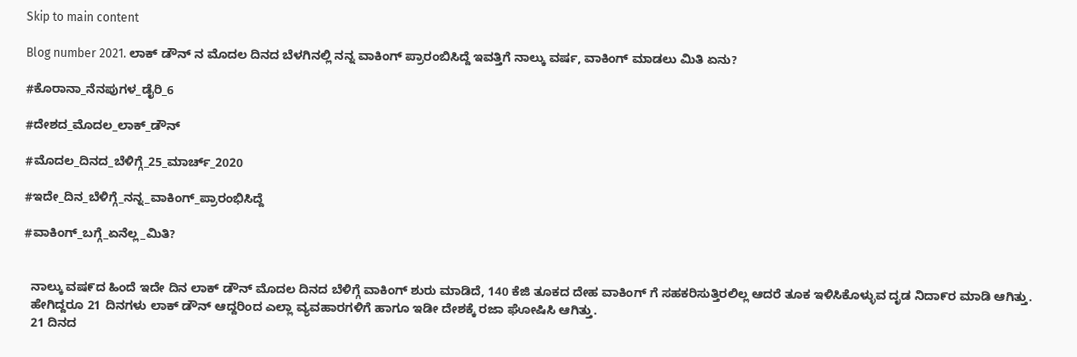Skip to main content

Blog number 2021. ಲಾಕ್ ಡೌನ್ ನ ಮೊದಲ ದಿನದ ಬೆಳಗಿನಲ್ಲಿ ನನ್ನ ವಾಕಿಂಗ್ ಪ್ರಾರಂಬಿಸಿದ್ದೆ ಇವತ್ತಿಗೆ ನಾಲ್ಕು ವರ್ಷ, ವಾಕಿಂಗ್ ಮಾಡಲು ಮಿತಿ ಏನು?

#ಕೊರಾನಾ_ನೆನಪುಗಳ_ಡೈರಿ_6

#ದೇಶದ_ಮೊದಲ_ಲಾಕ್_ಡೌನ್

#ಮೊದಲ_ದಿನದ_ಬೆಳಿಗ್ಗೆ_25_ಮಾರ್ಚ್_2020

#ಇದೇ_ದಿನ_ಬೆಳಿಗ್ಗೆ_ನನ್ನ_ವಾಕಿಂಗ್_ಪ್ರಾರಂಭಿಸಿದ್ದೆ

#ವಾಕಿಂಗ್_ಬಗ್ಗೆ_ಏನೆಲ್ಲ_ಮಿತಿ?


  ನಾಲ್ಕು ವಷ೯ದ ಹಿಂದೆ ಇದೇ ದಿನ ಲಾಕ್ ಡೌನ್ ಮೊದಲ ದಿನದ ಬೆಳಿಗ್ಗೆ ವಾಕಿಂಗ್ ಶುರು ಮಾಡಿದೆ, 140 ಕೆಜಿ ತೂಕದ ದೇಹ ವಾಕಿಂಗ್ ಗೆ ಸಹಕರಿಸುತ್ತಿರಲಿಲ್ಲ ಆದರೆ ತೂಕ ಇಳಿಸಿಕೊಳ್ಳುವ ದೃಡ ನಿದಾ೯ರ ಮಾಡಿ ಆಗಿತ್ತು.
  ಹೇಗಿದ್ದರೂ 21 ದಿನಗಳು ಲಾಕ್ ಡೌನ್ ಆದ್ದರಿಂದ ಎಲ್ಲಾ ವ್ಯವಹಾರಗಳಿಗೆ ಹಾಗೂ ಇಡೀ ದೇಶಕ್ಕೆ ರಜಾ ಘೋಷಿಸಿ ಆಗಿತ್ತು.
  21 ದಿನದ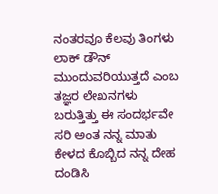ನಂತರವೂ ಕೆಲವು ತಿಂಗಳು ಲಾಕ್ ಡೌನ್ ಮುಂದುವರಿಯುತ್ತದೆ ಎಂಬ ತಜ್ಞರ ಲೇಖನಗಳು ಬರುತ್ತಿತ್ತು ಈ ಸಂದರ್ಭವೇ ಸರಿ ಅಂತ ನನ್ನ ಮಾತು ಕೇಳದ ಕೊಬ್ಬಿದ ನನ್ನ ದೇಹ ದಂಡಿಸಿ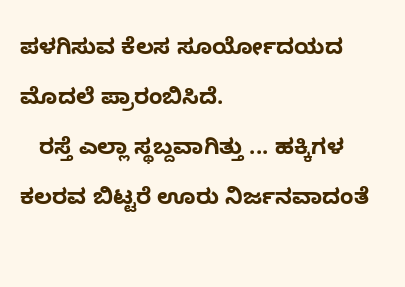ಪಳಗಿಸುವ ಕೆಲಸ ಸೂರ್ಯೋದಯದ ಮೊದಲೆ ಪ್ರಾರಂಬಿಸಿದೆ.
   ರಸ್ತೆ ಎಲ್ಲಾ ಸ್ಥಬ್ದವಾಗಿತ್ತು ... ಹಕ್ಕಿಗಳ ಕಲರವ ಬಿಟ್ಟರೆ ಊರು ನಿರ್ಜನವಾದಂತೆ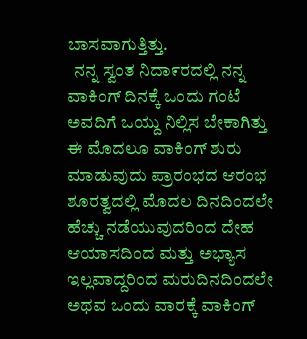ಬಾಸವಾಗುತ್ತಿತ್ತು.
  ನನ್ನ ಸ್ವಂತ ನಿದಾ೯ರದಲ್ಲಿ ನನ್ನ ವಾಕಿಂಗ್ ದಿನಕ್ಕೆ ಒಂದು ಗಂಟೆ ಅವದಿಗೆ ಒಯ್ದು ನಿಲ್ಲಿಸ ಬೇಕಾಗಿತ್ತು ಈ ಮೊದಲೂ ವಾಕಿಂಗ್ ಶುರು ಮಾಡುವುದು ಪ್ರಾರಂಭದ ಆರಂಭ ಶೂರತ್ವದಲ್ಲಿ ಮೊದಲ ದಿನದಿಂದಲೇ ಹೆಚ್ಚು ನಡೆಯುವುದರಿಂದ ದೇಹ ಆಯಾಸದಿಂದ ಮತ್ತು ಅಭ್ಯಾಸ ಇಲ್ಲವಾದ್ದರಿಂದ ಮರುದಿನದಿಂದಲೇ ಅಥವ ಒಂದು ವಾರಕ್ಕೆ ವಾಕಿಂಗ್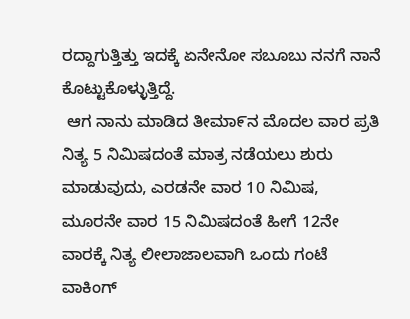ರದ್ದಾಗುತ್ತಿತ್ತು ಇದಕ್ಕೆ ಏನೇನೋ ಸಬೂಬು ನನಗೆ ನಾನೆ ಕೊಟ್ಟುಕೊಳ್ಳುತ್ತಿದ್ದೆ.
 ಆಗ ನಾನು ಮಾಡಿದ ತೀಮಾ೯ನ ಮೊದಲ ವಾರ ಪ್ರತಿ ನಿತ್ಯ 5 ನಿಮಿಷದಂತೆ ಮಾತ್ರ ನಡೆಯಲು ಶುರು ಮಾಡುವುದು, ಎರಡನೇ ವಾರ 10 ನಿಮಿಷ, ಮೂರನೇ ವಾರ 15 ನಿಮಿಷದಂತೆ ಹೀಗೆ 12ನೇ ವಾರಕ್ಕೆ ನಿತ್ಯ ಲೀಲಾಜಾಲವಾಗಿ ಒಂದು ಗಂಟೆ ವಾಕಿಂಗ್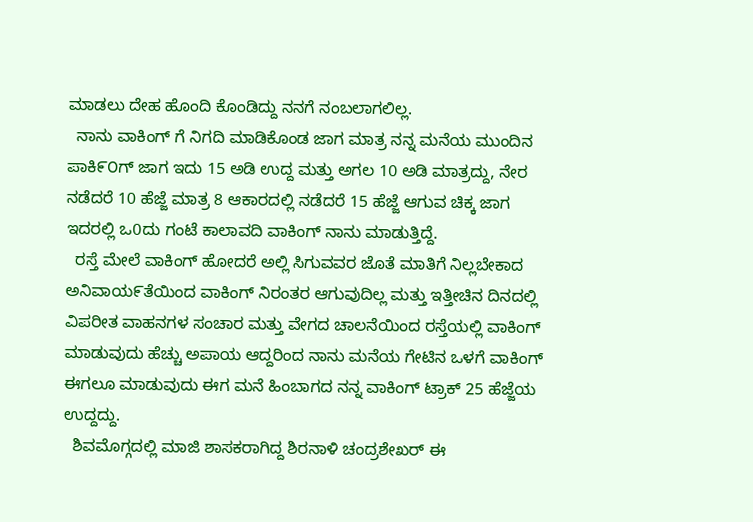ಮಾಡಲು ದೇಹ ಹೊಂದಿ ಕೊಂಡಿದ್ದು ನನಗೆ ನಂಬಲಾಗಲಿಲ್ಲ.
  ನಾನು ವಾಕಿಂಗ್ ಗೆ ನಿಗದಿ ಮಾಡಿಕೊಂಡ ಜಾಗ ಮಾತ್ರ ನನ್ನ ಮನೆಯ ಮುಂದಿನ ಪಾಕಿ೯೦ಗ್ ಜಾಗ ಇದು 15 ಅಡಿ ಉದ್ದ ಮತ್ತು ಅಗಲ 10 ಅಡಿ ಮಾತ್ರದ್ದು, ನೇರ ನಡೆದರೆ 10 ಹೆಜ್ಜೆ ಮಾತ್ರ 8 ಆಕಾರದಲ್ಲಿ ನಡೆದರೆ 15 ಹೆಜ್ಜೆ ಆಗುವ ಚಿಕ್ಕ ಜಾಗ ಇದರಲ್ಲಿ ಒ0ದು ಗಂಟೆ ಕಾಲಾವದಿ ವಾಕಿಂಗ್ ನಾನು ಮಾಡುತ್ತಿದ್ದೆ.
  ರಸ್ತೆ ಮೇಲೆ ವಾಕಿಂಗ್ ಹೋದರೆ ಅಲ್ಲಿ ಸಿಗುವವರ ಜೊತೆ ಮಾತಿಗೆ ನಿಲ್ಲಬೇಕಾದ ಅನಿವಾಯ೯ತೆಯಿಂದ ವಾಕಿಂಗ್ ನಿರಂತರ ಆಗುವುದಿಲ್ಲ ಮತ್ತು ಇತ್ತೀಚಿನ ದಿನದಲ್ಲಿ ವಿಪರೀತ ವಾಹನಗಳ ಸಂಚಾರ ಮತ್ತು ವೇಗದ ಚಾಲನೆಯಿಂದ ರಸ್ತೆಯಲ್ಲಿ ವಾಕಿಂಗ್ ಮಾಡುವುದು ಹೆಚ್ಚು ಅಪಾಯ ಆದ್ದರಿಂದ ನಾನು ಮನೆಯ ಗೇಟಿನ ಒಳಗೆ ವಾಕಿಂಗ್ ಈಗಲೂ ಮಾಡುವುದು ಈಗ ಮನೆ ಹಿಂಬಾಗದ ನನ್ನ ವಾಕಿಂಗ್ ಟ್ರಾಕ್ 25 ಹೆಜ್ಜೆಯ ಉದ್ದದ್ದು.
  ಶಿವಮೊಗ್ಗದಲ್ಲಿ ಮಾಜಿ ಶಾಸಕರಾಗಿದ್ದ ಶಿರನಾಳಿ ಚಂದ್ರಶೇಖರ್ ಈ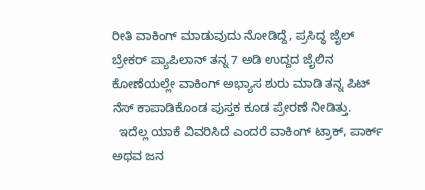ರೀತಿ ವಾಕಿಂಗ್ ಮಾಡುವುದು ನೋಡಿದ್ದೆ, ಪ್ರಸಿದ್ಧ ಜೈಲ್ ಬ್ರೇಕರ್ ಪ್ಯಾಪಿಲಾನ್ ತನ್ನ 7 ಅಡಿ ಉದ್ದದ ಜೈಲಿನ ಕೋಣೆಯಲ್ಲೇ ವಾಕಿಂಗ್ ಅಭ್ಯಾಸ ಶುರು ಮಾಡಿ ತನ್ನ ಪಿಟ್ ನೆಸ್ ಕಾಪಾಡಿಕೊಂಡ ಪುಸ್ತಕ ಕೂಡ ಪ್ರೇರಣೆ ನೀಡಿತ್ತು.
  ಇದೆಲ್ಲ ಯಾಕೆ ವಿವರಿಸಿದೆ ಎಂದರೆ ವಾಕಿಂಗ್ ಟ್ರಾಕ್, ಪಾರ್ಕ್ ಅಥವ ಜನ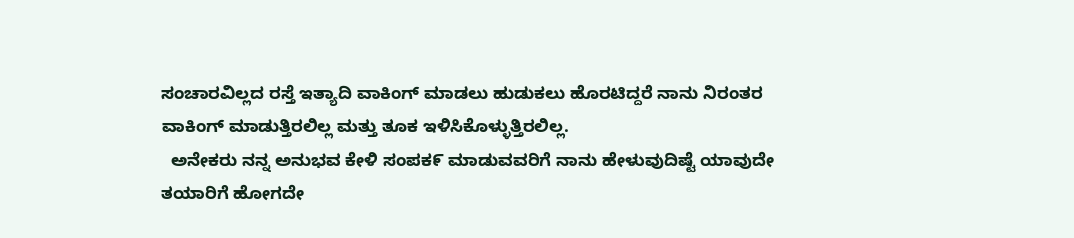ಸಂಚಾರವಿಲ್ಲದ ರಸ್ತೆ ಇತ್ಯಾದಿ ವಾಕಿಂಗ್ ಮಾಡಲು ಹುಡುಕಲು ಹೊರಟಿದ್ದರೆ ನಾನು ನಿರಂತರ ವಾಕಿಂಗ್ ಮಾಡುತ್ತಿರಲಿಲ್ಲ ಮತ್ತು ತೂಕ ಇಳಿಸಿಕೊಳ್ಳುತ್ತಿರಲಿಲ್ಲ.
  ಅನೇಕರು ನನ್ನ ಅನುಭವ ಕೇಳಿ ಸಂಪಕ೯ ಮಾಡುವವರಿಗೆ ನಾನು ಹೇಳುವುದಿಷ್ಟೆ ಯಾವುದೇ ತಯಾರಿಗೆ ಹೋಗದೇ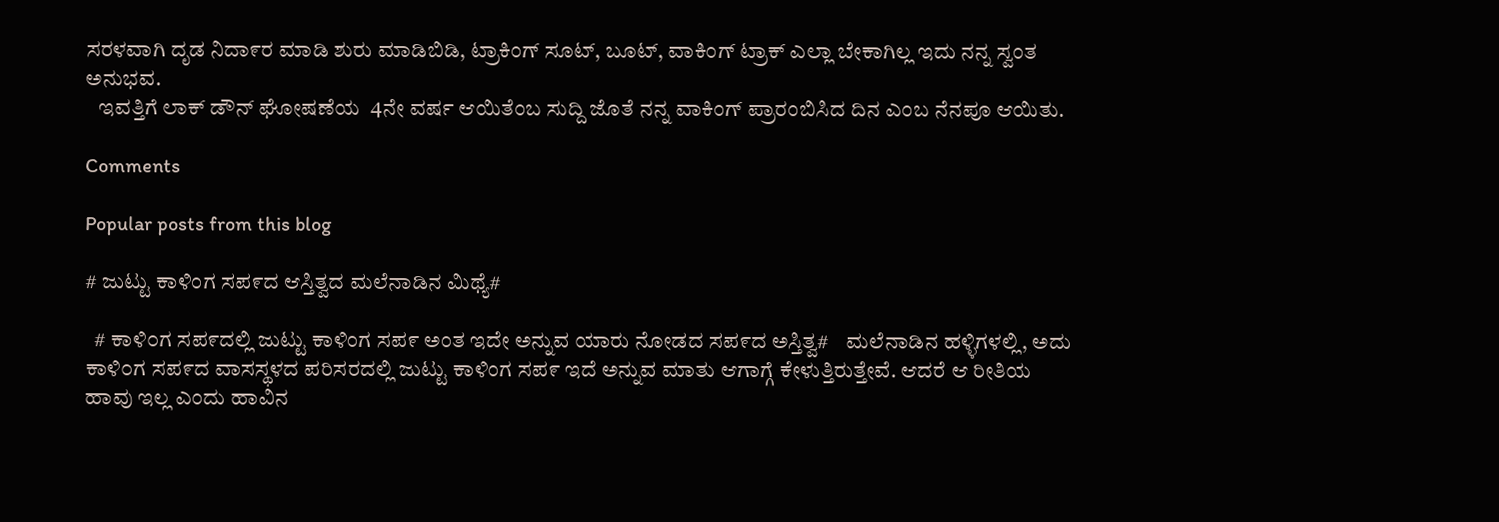ಸರಳವಾಗಿ ದೃಡ ನಿದಾ೯ರ ಮಾಡಿ ಶುರು ಮಾಡಿಬಿಡಿ, ಟ್ರಾಕಿಂಗ್ ಸೂಟ್, ಬೂಟ್, ವಾಕಿಂಗ್ ಟ್ರಾಕ್ ಎಲ್ಲಾ ಬೇಕಾಗಿಲ್ಲ ಇದು ನನ್ನ ಸ್ವಂತ ಅನುಭವ.
   ಇವತ್ತಿಗೆ ಲಾಕ್ ಡೌನ್ ಘೋಷಣೆಯ  4ನೇ ವರ್ಷ ಆಯಿತೆಂಬ ಸುದ್ದಿ ಜೊತೆ ನನ್ನ ವಾಕಿಂಗ್ ಪ್ರಾರಂಬಿಸಿದ ದಿನ ಎಂಬ ನೆನಪೂ ಆಯಿತು.

Comments

Popular posts from this blog

# ಜುಟ್ಟು ಕಾಳಿಂಗ ಸಪ೯ದ ಆಸ್ತಿತ್ವದ ಮಲೆನಾಡಿನ ಮಿಥ್ಯೆ#

  # ಕಾಳಿ೦ಗ ಸಪ೯ದಲ್ಲಿ ಜುಟ್ಟು ಕಾಳಿಂಗ ಸಪ೯ ಅಂತ ಇದೇ ಅನ್ನುವ ಯಾರು ನೋಡದ ಸಪ೯ದ ಅಸ್ತಿತ್ವ#    ಮಲೆನಾಡಿನ ಹಳ್ಳಿಗಳಲ್ಲಿ, ಅದು ಕಾಳಿ೦ಗ ಸಪ೯ದ ವಾಸಸ್ಥಳದ ಪರಿಸರದಲ್ಲಿ ಜುಟ್ಟು ಕಾಳಿಂಗ ಸಪ೯ ಇದೆ ಅನ್ನುವ ಮಾತು ಆಗಾಗ್ಗೆ ಕೇಳುತ್ತಿರುತ್ತೇವೆ. ಆದರೆ ಆ ರೀತಿಯ ಹಾವು ಇಲ್ಲ ಎಂದು ಹಾವಿನ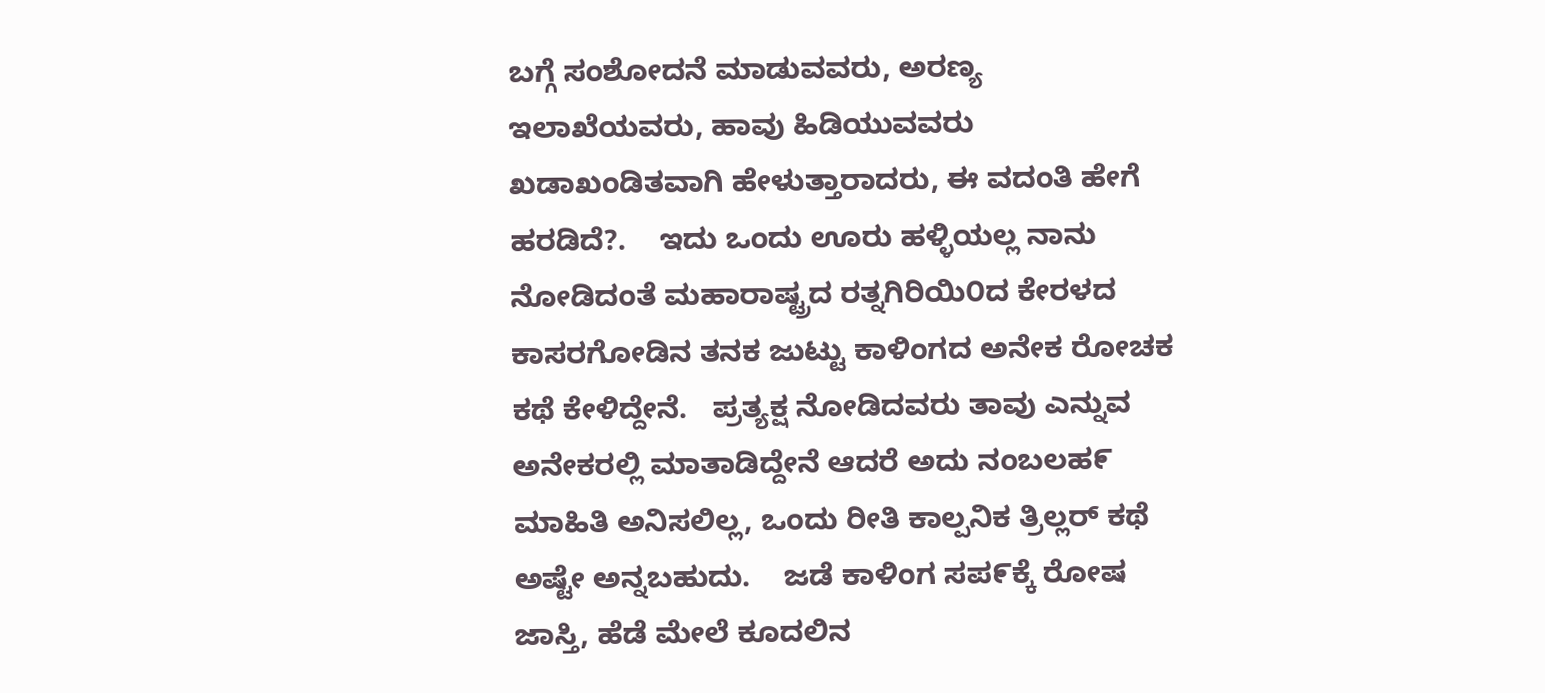ಬಗ್ಗೆ ಸಂಶೋದನೆ ಮಾಡುವವರು, ಅರಣ್ಯ ಇಲಾಖೆಯವರು, ಹಾವು ಹಿಡಿಯುವವರು ಖಡಾಖಂಡಿತವಾಗಿ ಹೇಳುತ್ತಾರಾದರು, ಈ ವದಂತಿ ಹೇಗೆ ಹರಡಿದೆ?.    ಇದು ಒಂದು ಊರು ಹಳ್ಳಿಯಲ್ಲ ನಾನು ನೋಡಿದಂತೆ ಮಹಾರಾಷ್ಟ್ರದ ರತ್ನಗಿರಿಯಿ೦ದ ಕೇರಳದ ಕಾಸರಗೋಡಿನ ತನಕ ಜುಟ್ಟು ಕಾಳಿಂಗದ ಅನೇಕ ರೋಚಕ ಕಥೆ ಕೇಳಿದ್ದೇನೆ.   ಪ್ರತ್ಯಕ್ಷ ನೋಡಿದವರು ತಾವು ಎನ್ನುವ ಅನೇಕರಲ್ಲಿ ಮಾತಾಡಿದ್ದೇನೆ ಆದರೆ ಅದು ನಂಬಲಹ೯ ಮಾಹಿತಿ ಅನಿಸಲಿಲ್ಲ, ಒಂದು ರೀತಿ ಕಾಲ್ಪನಿಕ ತ್ರಿಲ್ಲರ್ ಕಥೆ ಅಷ್ಟೇ ಅನ್ನಬಹುದು.    ಜಡೆ ಕಾಳಿಂಗ ಸಪ೯ಕ್ಕೆ ರೋಷ ಜಾಸ್ತಿ, ಹೆಡೆ ಮೇಲೆ ಕೂದಲಿನ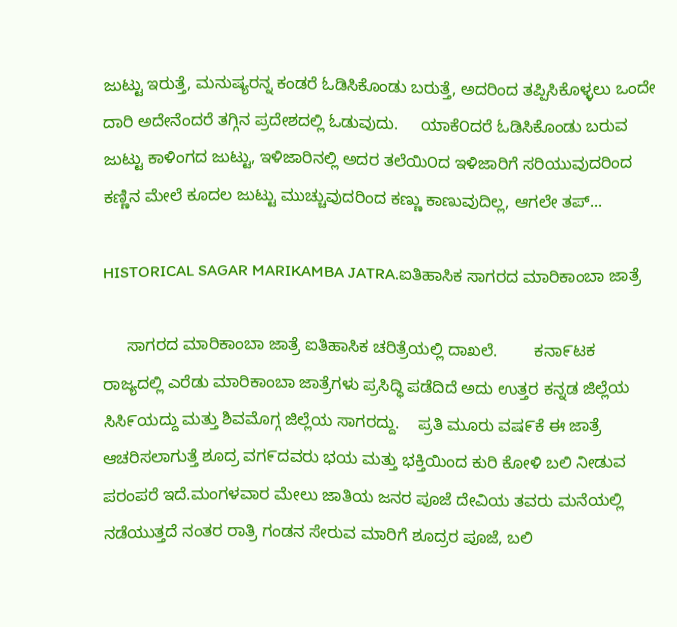ಜುಟ್ಟು ಇರುತ್ತೆ, ಮನುಷ್ಯರನ್ನ ಕಂಡರೆ ಓಡಿಸಿಕೊಂಡು ಬರುತ್ತೆ, ಅದರಿಂದ ತಪ್ಪಿಸಿಕೊಳ್ಳಲು ಒಂದೇ ದಾರಿ ಅದೇನೆಂದರೆ ತಗ್ಗಿನ ಪ್ರದೇಶದಲ್ಲಿ ಓಡುವುದು.     ಯಾಕೆ೦ದರೆ ಓಡಿಸಿಕೊಂಡು ಬರುವ ಜುಟ್ಟು ಕಾಳಿಂಗದ ಜುಟ್ಟು, ಇಳಿಜಾರಿನಲ್ಲಿ ಅದರ ತಲೆಯಿ೦ದ ಇಳಿಜಾರಿಗೆ ಸರಿಯುವುದರಿಂದ  ಕಣ್ಣಿನ ಮೇಲೆ ಕೂದಲ ಜುಟ್ಟು ಮುಚ್ಚುವುದರಿಂದ ಕಣ್ಣು ಕಾಣುವುದಿಲ್ಲ, ಆಗಲೇ ತಪ್...

HISTORICAL SAGAR MARIKAMBA JATRA.ಐತಿಹಾಸಿಕ ಸಾಗರದ ಮಾರಿಕಾಂಬಾ ಜಾತ್ರೆ

     ಸಾಗರದ ಮಾರಿಕಾಂಬಾ ಜಾತ್ರೆ ಐತಿಹಾಸಿಕ ಚರಿತ್ರೆಯಲ್ಲಿ ದಾಖಲೆ.        ಕನಾ೯ಟಕ ರಾಜ್ಯದಲ್ಲಿ ಎರೆಡು ಮಾರಿಕಾಂಬಾ ಜಾತ್ರೆಗಳು ಪ್ರಸಿದ್ಧಿ ಪಡೆದಿದೆ ಅದು ಉತ್ತರ ಕನ್ನಡ ಜಿಲ್ಲೆಯ ಸಿಸಿ೯ಯದ್ದು ಮತ್ತು ಶಿವಮೊಗ್ಗ ಜಿಲ್ಲೆಯ ಸಾಗರದ್ದು.    ಪ್ರತಿ ಮೂರು ವಷ೯ಕೆ ಈ ಜಾತ್ರೆ ಆಚರಿಸಲಾಗುತ್ತೆ ಶೂದ್ರ ವಗ೯ದವರು ಭಯ ಮತ್ತು ಭಕ್ತಿಯಿಂದ ಕುರಿ ಕೋಳಿ ಬಲಿ ನೀಡುವ ಪರಂಪರೆ ಇದೆ.ಮಂಗಳವಾರ ಮೇಲು ಜಾತಿಯ ಜನರ ಪೂಜೆ ದೇವಿಯ ತವರು ಮನೆಯಲ್ಲಿ ನಡೆಯುತ್ತದೆ ನಂತರ ರಾತ್ರಿ ಗಂಡನ ಸೇರುವ ಮಾರಿಗೆ ಶೂದ್ರರ ಪೂಜೆ, ಬಲಿ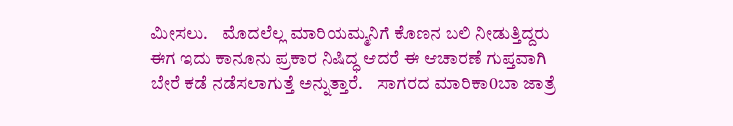ಮೀಸಲು.    ಮೊದಲೆಲ್ಲ ಮಾರಿಯಮ್ಮನಿಗೆ ಕೊಣನ ಬಲಿ ನೀಡುತ್ತಿದ್ದರು ಈಗ ಇದು ಕಾನೂನು ಪ್ರಕಾರ ನಿಷಿದ್ಧ ಆದರೆ ಈ ಆಚಾರಣೆ ಗುಪ್ತವಾಗಿ ಬೇರೆ ಕಡೆ ನಡೆಸಲಾಗುತ್ತೆ ಅನ್ನುತ್ತಾರೆ.    ಸಾಗರದ ಮಾರಿಕಾ0ಬಾ ಜಾತ್ರೆ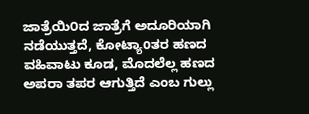ಜಾತ್ರೆಯಿ೦ದ ಜಾತ್ರೆಗೆ ಅದೂರಿಯಾಗಿ ನಡೆಯುತ್ತದೆ, ಕೋಟ್ಯಾoತರ ಹಣದ ವಹಿವಾಟು ಕೂಡ, ಮೊದಲೆಲ್ಲ ಹಣದ ಅಪರಾ ತಪರ ಆಗುತ್ತಿದೆ ಎಂಬ ಗುಲ್ಲು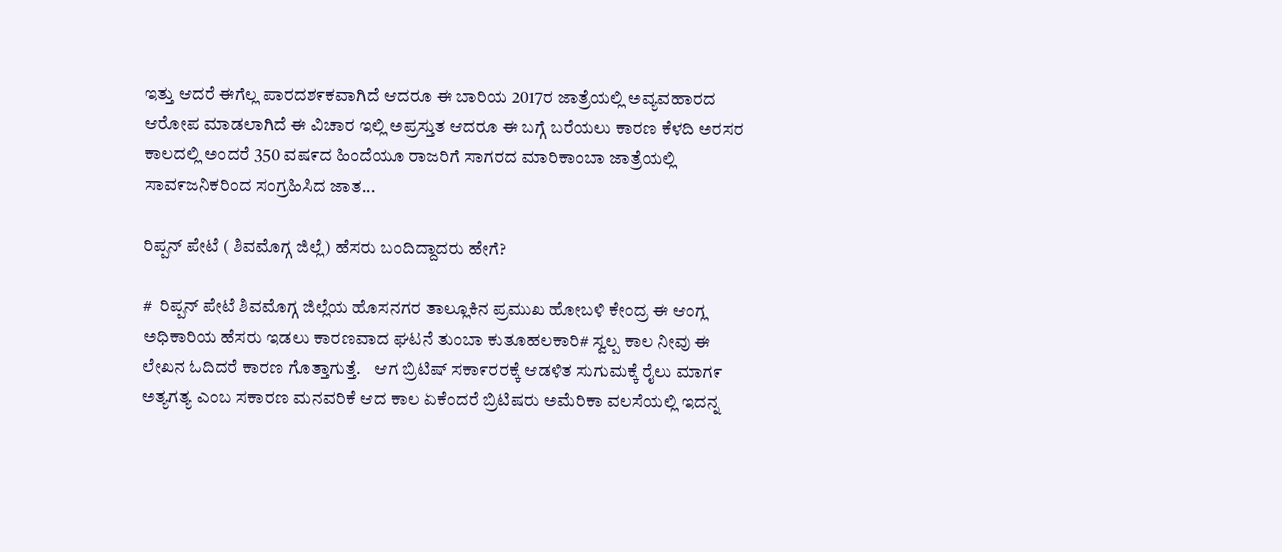ಇತ್ತು ಆದರೆ ಈಗೆಲ್ಲ ಪಾರದಶ೯ಕವಾಗಿದೆ ಆದರೂ ಈ ಬಾರಿಯ 2017ರ ಜಾತ್ರೆಯಲ್ಲಿ ಅವ್ಯವಹಾರದ ಆರೋಪ ಮಾಡಲಾಗಿದೆ ಈ ವಿಚಾರ ಇಲ್ಲಿ ಅಪ್ರಸ್ತುತ ಆದರೂ ಈ ಬಗ್ಗೆ ಬರೆಯಲು ಕಾರಣ ಕೆಳದಿ ಅರಸರ ಕಾಲದಲ್ಲಿ ಅಂದರೆ 350 ವಷ೯ದ ಹಿಂದೆಯೂ ರಾಜರಿಗೆ ಸಾಗರದ ಮಾರಿಕಾಂಬಾ ಜಾತ್ರೆಯಲ್ಲಿ ಸಾವ೯ಜನಿಕರಿಂದ ಸಂಗ್ರಹಿಸಿದ ಜಾತ...

ರಿಪ್ಪನ್ ಪೇಟೆ ( ಶಿವಮೊಗ್ಗ ಜಿಲ್ಲೆ) ಹೆಸರು ಬಂದಿದ್ದಾದರು ಹೇಗೆ?

#  ರಿಪ್ಪನ್ ಪೇಟೆ ಶಿವಮೊಗ್ಗ ಜಿಲ್ಲೆಯ ಹೊಸನಗರ ತಾಲ್ಲೂಕಿನ ಪ್ರಮುಖ ಹೋಬಳಿ ಕೇಂದ್ರ ಈ ಆಂಗ್ಲ ಅಧಿಕಾರಿಯ ಹೆಸರು ಇಡಲು ಕಾರಣವಾದ ಘಟನೆ ತುಂಬಾ ಕುತೂಹಲಕಾರಿ# ಸ್ವಲ್ಪ ಕಾಲ ನೀವು ಈ ಲೇಖನ ಓದಿದರೆ ಕಾರಣ ಗೊತ್ತಾಗುತ್ತೆ.    ಆಗ ಬ್ರಿಟಿಷ್ ಸಕಾ೯ರರಕ್ಕೆ ಆಡಳಿತ ಸುಗುಮಕ್ಕೆ ರೈಲು ಮಾಗ೯ ಅತ್ಯಗತ್ಯ ಎಂಬ ಸಕಾರಣ ಮನವರಿಕೆ ಆದ ಕಾಲ ಏಕೆಂದರೆ ಬ್ರಿಟಿಷರು ಅಮೆರಿಕಾ ವಲಸೆಯಲ್ಲಿ ಇದನ್ನ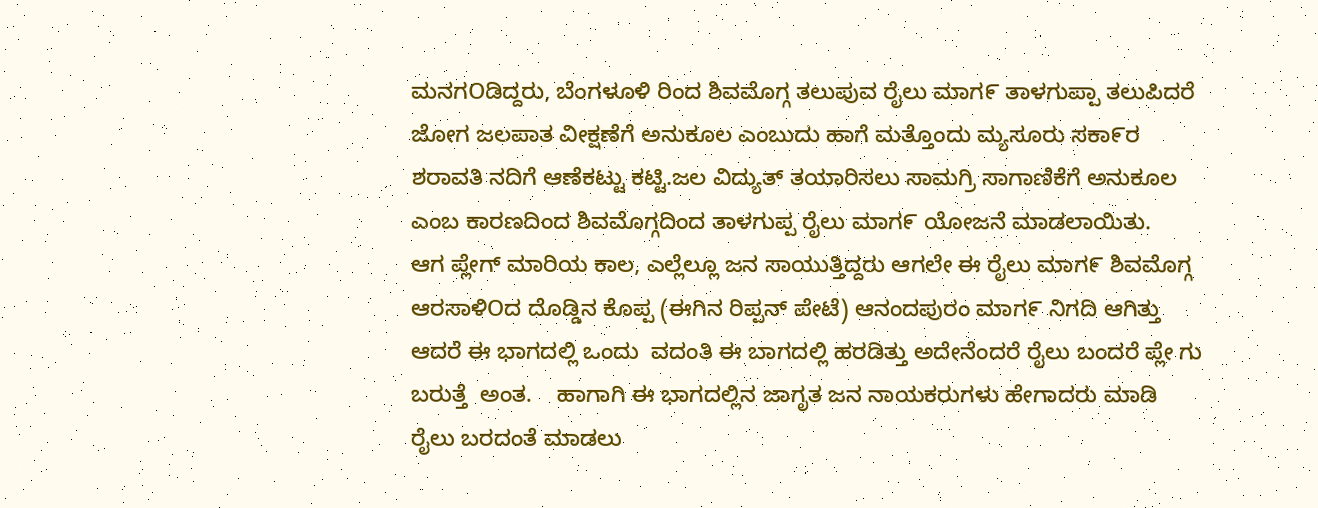ಮನಗOಡಿದ್ದರು, ಬೆಂಗಳೂಳಿ ರಿಂದ ಶಿವಮೊಗ್ಗ ತಲುಪುವ ರೈಲು ಮಾಗ೯ ತಾಳಗುಪ್ಪಾ ತಲುಪಿದರೆ ಜೋಗ ಜಲಪಾತ ವೀಕ್ಷಣೆಗೆ ಅನುಕೂಲ ಎಂಬುದು ಹಾಗೆ ಮತ್ತೊಂದು ಮ್ಯಸೂರು ಸಕಾ೯ರ ಶರಾವತಿ ನದಿಗೆ ಆಣೆಕಟ್ಟು ಕಟ್ಟಿ.ಜಲ ವಿದ್ಯುತ್ ತಯಾರಿಸಲು ಸಾಮಗ್ರಿ ಸಾಗಾಣಿಕೆಗೆ ಅನುಕೂಲ ಎಂಬ ಕಾರಣದಿಂದ ಶಿವಮೊಗ್ಗದಿಂದ ತಾಳಗುಪ್ಪ ರೈಲು ಮಾಗ೯ ಯೋಜನೆ ಮಾಡಲಾಯಿತು.    ಆಗ ಪ್ಲೇಗ್ ಮಾರಿಯ ಕಾಲ, ಎಲ್ಲೆಲ್ಲೂ ಜನ ಸಾಯುತ್ತಿದ್ದರು ಆಗಲೇ ಈ ರೈಲು ಮಾಗ೯ ಶಿವಮೊಗ್ಗ ಆರಸಾಳಿOದ ದೊಡ್ಡಿನ ಕೊಪ್ಪ (ಈಗಿನ ರಿಪ್ಪನ್ ಪೇಟೆ) ಆನಂದಪುರಂ ಮಾಗ೯ ನಿಗದಿ ಆಗಿತ್ತು ಆದರೆ ಈ ಭಾಗದಲ್ಲಿ ಒಂದು  ವದಂತಿ ಈ ಬಾಗದಲ್ಲಿ ಹರಡಿತ್ತು ಅದೇನೆಂದರೆ ರೈಲು ಬಂದರೆ ಪ್ಲೇ ಗು ಬರುತ್ತೆ  ಅಂತ.    ಹಾಗಾಗಿ ಈ ಭಾಗದಲ್ಲಿನ ಜಾಗೃತ ಜನ ನಾಯಕರುಗಳು ಹೇಗಾದರು ಮಾಡಿ ರೈಲು ಬರದಂತೆ ಮಾಡಲು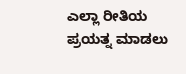ಎಲ್ಲಾ ರೀತಿಯ ಪ್ರಯತ್ನ ಮಾಡಲು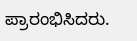ಪ್ರಾರಂಭಿಸಿದರು.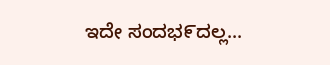ಇದೇ ಸಂದಭ೯ದಲ್ಲ...